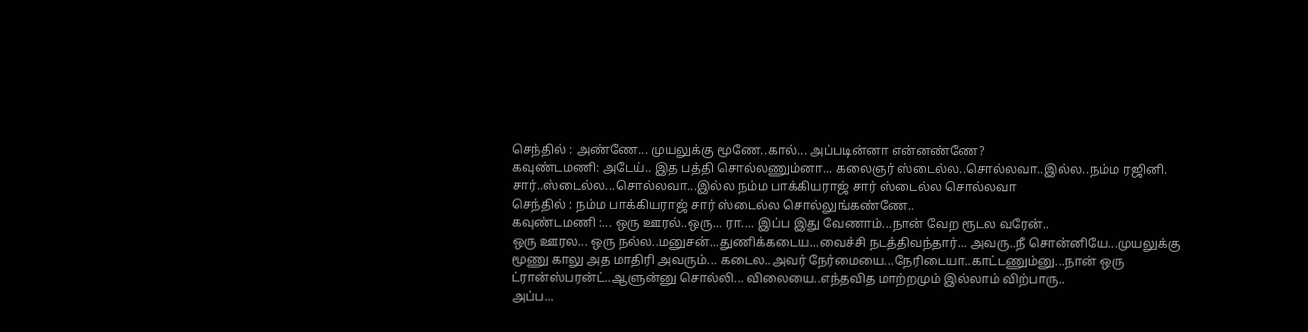செந்தில் : அண்ணே... முயலுக்கு மூணே..கால்... அப்படின்னா என்னண்ணே?
கவுண்டமணி: அடேய்.. இத பத்தி சொல்லணும்னா... கலைஞர் ஸ்டைல்ல..சொல்லவா..இல்ல..நம்ம ரஜினி. சார்..ஸ்டைல்ல...சொல்லவா...இல்ல நம்ம பாக்கியராஜ் சார் ஸ்டைல்ல சொல்லவா
செந்தில் : நம்ம பாக்கியராஜ் சார் ஸ்டைல்ல சொல்லுங்கண்ணே..
கவுண்டமணி :... ஒரு ஊரல்..ஒரு... ரா.... இப்ப இது வேணாம்...நான் வேற ரூடல வரேன்..
ஒரு ஊரல... ஒரு நல்ல..மனுசன்...துணிக்கடைய...வைச்சி நடத்திவந்தார்... அவரு..நீ சொன்னியே...முயலுக்கு மூணு காலு அத மாதிரி அவரும்... கடைல..அவர் நேர்மையை...நேரிடையா..காட்டணும்னு...நான் ஒரு ட்ரான்ஸ்பரன்ட்..ஆளுன்னு சொல்லி... விலையை..எந்தவித மாற்றமும் இல்லாம் விற்பாரு..
அப்ப...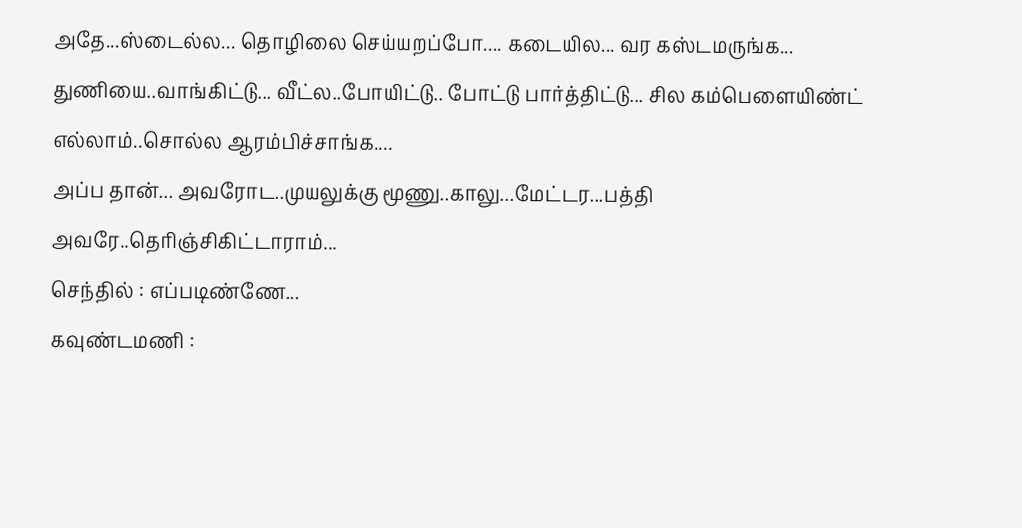அதே...ஸ்டைல்ல... தொழிலை செய்யறப்போ.... கடையில... வர கஸ்டமருங்க... துணியை..வாங்கிட்டு... வீட்ல..போயிட்டு.. போட்டு பார்த்திட்டு... சில கம்பெளையிண்ட் எல்லாம்..சொல்ல ஆரம்பிச்சாங்க....
அப்ப தான்... அவரோட..முயலுக்கு மூணு..காலு...மேட்டர...பத்தி அவரே..தெரிஞ்சிகிட்டாராம்...
செந்தில் : எப்படிண்ணே...
கவுண்டமணி :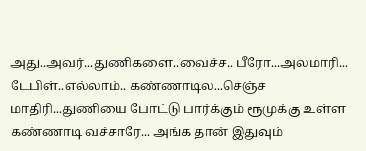அது..அவர்...துணிகளை..வைச்ச.. பீரோ...அலமாரி... டேபிள்..எல்லாம்.. கண்ணாடில...செஞ்ச மாதிரி...துணியை போட்டு பார்க்கும் ரூமுக்கு உள்ள கண்ணாடி வச்சாரே... அங்க தான் இதுவும்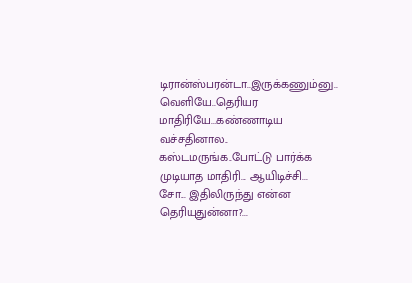டிரான்ஸ்பரன்டா..இருக்கணும்னு.. வெளியே..தெரியர மாதிரியே...கண்ணாடிய வச்சதினால.. கஸ்டமருங்க..போட்டு பார்க்க முடியாத மாதிரி... ஆயிடிச்சி...
சோ... இதிலிருந்து என்ன தெரியுதுன்னா?...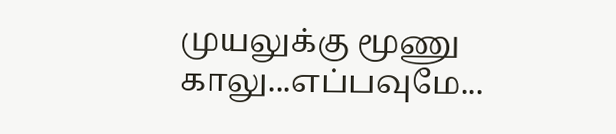முயலுக்கு மூணு காலு...எப்பவுமே...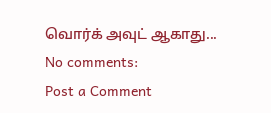வொர்க் அவுட் ஆகாது...
No comments:
Post a Comment